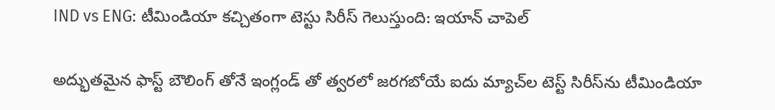IND vs ENG: టీమిండియా కచ్చితంగా టెస్టు సిరీస్ గెలుస్తుంది: ఇయాన్ చాపెల్

అద్భుతమైన ఫాస్ట్ బౌలింగ్ తోనే ఇంగ్లండ్ తో త్వరలో జరగబోయే ఐదు మ్యాచ్‌ల టెస్ట్ సిరీస్‌ను టీమిండియా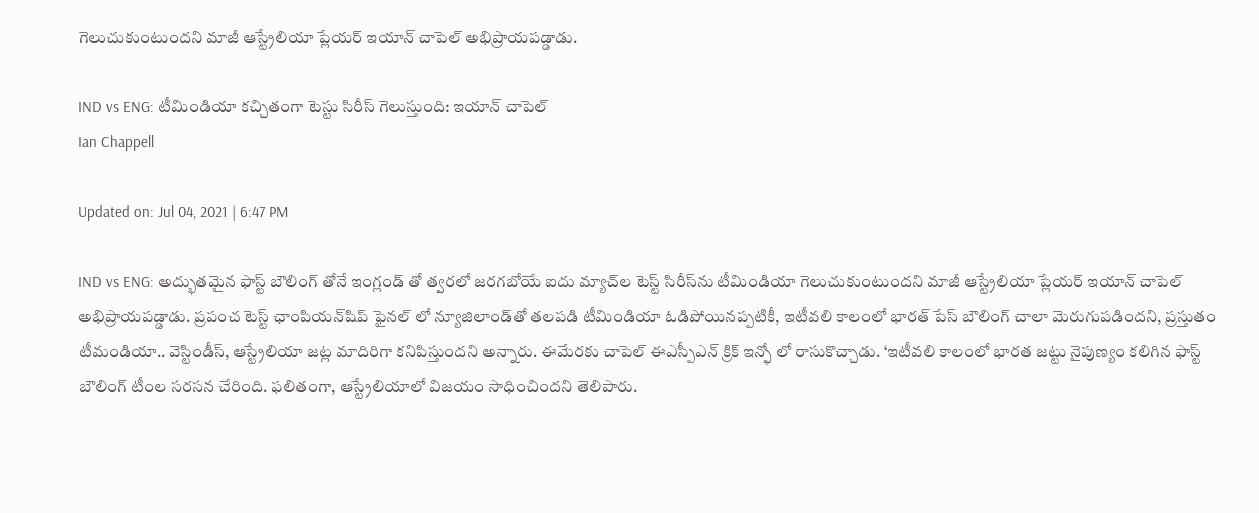గెలుచుకుంటుందని మాజీ ఆస్ట్రేలియా ప్లేయర్ ఇయాన్ చాపెల్ అభిప్రాయపడ్డాడు.

IND vs ENG: టీమిండియా కచ్చితంగా టెస్టు సిరీస్ గెలుస్తుంది: ఇయాన్ చాపెల్
Ian Chappell

Updated on: Jul 04, 2021 | 6:47 PM

IND vs ENG: అద్భుతమైన ఫాస్ట్ బౌలింగ్ తోనే ఇంగ్లండ్ తో త్వరలో జరగబోయే ఐదు మ్యాచ్‌ల టెస్ట్ సిరీస్‌ను టీమిండియా గెలుచుకుంటుందని మాజీ ఆస్ట్రేలియా ప్లేయర్ ఇయాన్ చాపెల్ అభిప్రాయపడ్డాడు. ప్రపంచ టెస్ట్ ఛాంపియన్‌షిప్ ఫైనల్‌ లో న్యూజిలాండ్‌తో తలపడి టీమిండియా ఓడిపోయినప్పటికీ, ఇటీవలి కాలంలో భారత్ పేస్ బౌలింగ్ చాలా మెరుగుపడిందని, ప్రస్తుతం టీమండియా.. వెస్టిండీస్, ఆస్ట్రేలియా జట్ల మాదిరిగా కనిపిస్తుందని అన్నారు. ఈమేరకు చాపెల్ ఈఎస్పీఎన్ క్రిక్ ఇన్ఫో లో రాసుకొచ్చాడు. ‘ఇటీవలి కాలంలో భారత జట్టు నైపుణ్యం కలిగిన ఫాస్ట్ బౌలింగ్ టీంల సరసన చేరింది. ఫలితంగా, ఆస్ట్రేలియాలో విజయం సాధించిందని తెలిపారు.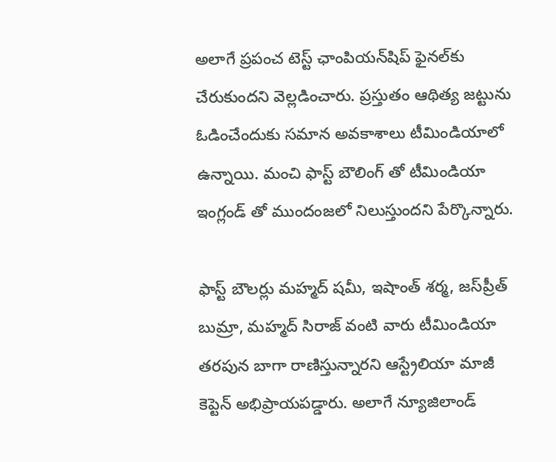అలాగే ప్రపంచ టెస్ట్ ఛాంపియన్‌షిప్ ఫైనల్‌కు చేరుకుందని వెల్లడించారు. ప్రస్తుతం ఆథిత్య జట్టును ఓడించేందుకు సమాన అవకాశాలు టీమిండియాలో ఉన్నాయి. మంచి ఫాస్ట్ బౌలింగ్ తో టీమిండియా ఇంగ్లండ్ తో ముందంజలో నిలుస్తుందని పేర్కొన్నారు.

ఫాస్ట్ బౌలర్లు మహ్మద్ షమీ, ఇషాంత్ శర్మ, జస్‌ప్రీత్ బుమ్రా, మహ్మద్ సిరాజ్ వంటి వారు టీమిండియా తరపున బాగా రాణిస్తున్నారని ఆస్ట్రేలియా మాజీ కెప్టెన్ అభిప్రాయపడ్డారు. అలాగే న్యూజిలాండ్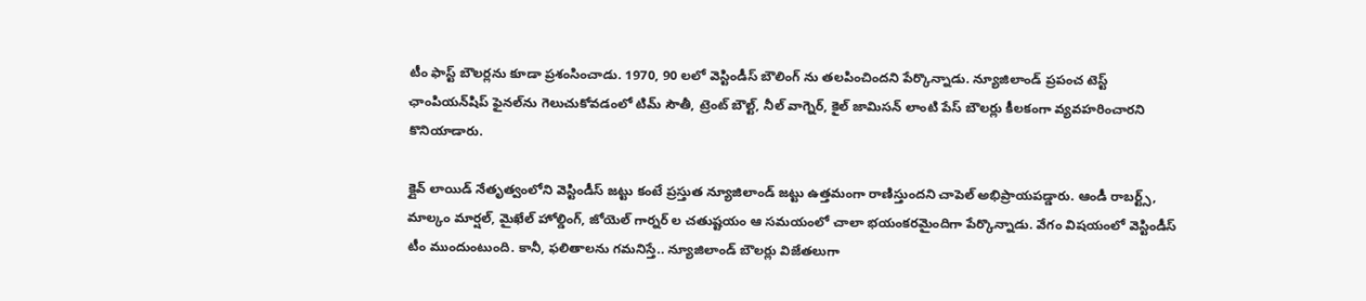టీం ఫాస్ట్ బౌలర్లను కూడా ప్రశంసించాడు. 1970, 90 లలో వెస్టిండీస్ బౌలింగ్ ను తలపించిందని పేర్కొన్నాడు. న్యూజిలాండ్ ప్రపంచ టెస్ట్ ఛాంపియన్‌షిప్ ఫైనల్‌ను గెలుచుకోవడంలో టిమ్ సౌతీ, ట్రెంట్ బౌల్ట్, నీల్ వాగ్నెర్, కైల్ జామిసన్ లాంటి పేస్ బౌలర్లు కీలకంగా వ్యవహరించారని కొనియాడారు.

క్లైవ్ లాయిడ్ నేతృత్వంలోని వెస్టిండీస్ జట్టు కంటే ప్రస్తుత న్యూజిలాండ్ జట్టు ఉత్తమంగా రాణిస్తుందని చాపెల్ అభిప్రాయపడ్డారు. ఆండీ రాబర్ట్స్, మాల్కం మార్షల్, మైఖేల్ హోల్డింగ్, జోయెల్ గార్నర్ ల చతుష్టయం ఆ సమయంలో చాలా భయంకరమైందిగా పేర్కొన్నాడు. వేగం విషయంలో వెస్టిండీస్ టీం ముందుంటుంది. కానీ, ఫలితాలను గమనిస్తే.. న్యూజిలాండ్ బౌలర్లు విజేతలుగా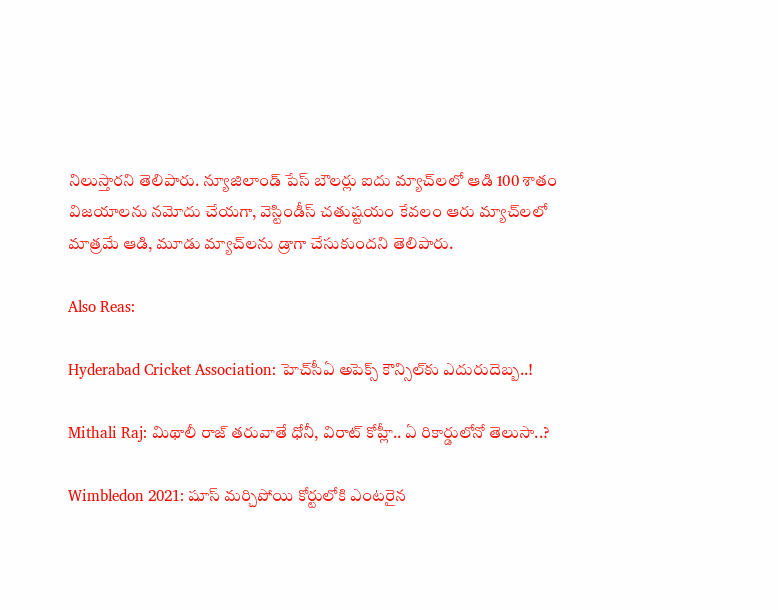నిలుస్తారని తెలిపారు. న్యూజిలాండ్ పేస్ బౌలర్లు ఐదు మ్యాచ్‌లలో ఆడి 100 శాతం విజయాలను నమోదు చేయగా, వెస్టిండీస్ చతుష్టయం కేవలం ఆరు మ్యాచ్‌లలో మాత్రమే ఆడి, మూడు మ్యాచ్‌లను డ్రాగా చేసుకుందని తెలిపారు.

Also Reas:

Hyderabad Cricket Association: హెచ్‌సీఏ అపెక్స్ కౌన్సిల్‌కు ఎదురుదెబ్బ..!

Mithali Raj: మిథాలీ రాజ్ తరువాతే ధోనీ, విరాట్ కోహ్లీ.. ఏ రికార్డులోనో తెలుసా..?

Wimbledon 2021: షూస్ మర్చిపోయి కోర్టులోకి ఎంటరైన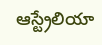ఆస్ట్రేలియా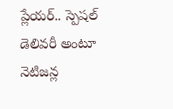ప్లేయర్.. స్పెషల్ డెలివరీ అంటూ నెటిజన్ల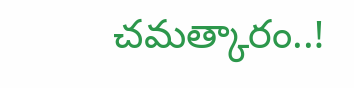చమత్కారం..!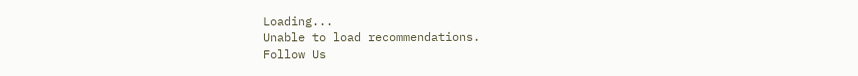Loading...
Unable to load recommendations.
Follow Us